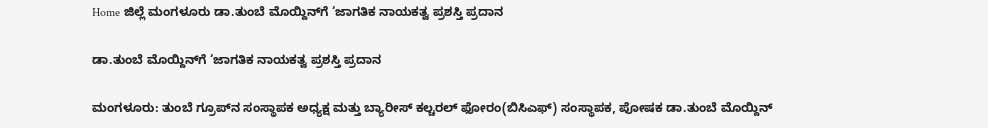Home ಜಿಲ್ಲೆ ಮಂಗಳೂರು ಡಾ.ತುಂಬೆ ಮೊಯ್ದಿನ್‌ಗೆ ‘ಜಾಗತಿಕ ನಾಯಕತ್ವ ಪ್ರಶಸ್ತಿ ಪ್ರದಾನ

ಡಾ.ತುಂಬೆ ಮೊಯ್ದಿನ್‌ಗೆ ‘ಜಾಗತಿಕ ನಾಯಕತ್ವ ಪ್ರಶಸ್ತಿ ಪ್ರದಾನ

ಮಂಗಳೂರು: ತುಂಬೆ ಗ್ರೂಪ್‌ನ ಸಂಸ್ಥಾಪಕ ಅಧ್ಯಕ್ಷ ಮತ್ತು ಬ್ಯಾರೀಸ್ ಕಲ್ಚರಲ್ ಫೋರಂ(ಬಿಸಿಎಫ್) ಸಂಸ್ಥಾಪಕ, ಪೋಷಕ ಡಾ.ತುಂಬೆ ಮೊಯ್ದಿನ್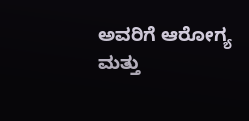ಅವರಿಗೆ ಆರೋಗ್ಯ ಮತ್ತು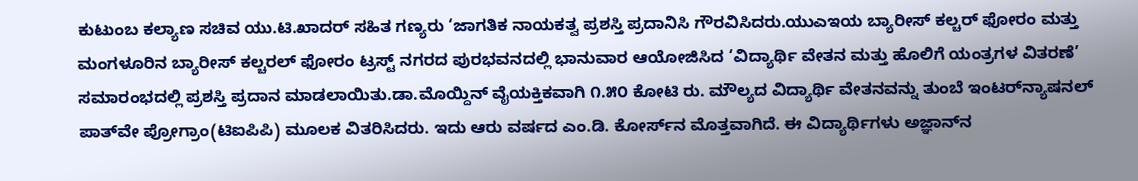ಕುಟುಂಬ ಕಲ್ಯಾಣ ಸಚಿವ ಯು.ಟಿ.ಖಾದರ್ ಸಹಿತ ಗಣ್ಯರು ‘ಜಾಗತಿಕ ನಾಯಕತ್ವ ಪ್ರಶಸ್ತಿ ಪ್ರದಾನಿಸಿ ಗೌರವಿಸಿದರು.ಯುಎಇಯ ಬ್ಯಾರೀಸ್ ಕಲ್ಚರ್ ಫೋರಂ ಮತ್ತು ಮಂಗಳೂರಿನ ಬ್ಯಾರೀಸ್ ಕಲ್ಚರಲ್ ಫೋರಂ ಟ್ರಸ್ಟ್ ನಗರದ ಪುರಭವನದಲ್ಲಿ ಭಾನುವಾರ ಆಯೋಜಿಸಿದ ‘ವಿದ್ಯಾರ್ಥಿ ವೇತನ ಮತ್ತು ಹೊಲಿಗೆ ಯಂತ್ರಗಳ ವಿತರಣೆ’ ಸಮಾರಂಭದಲ್ಲಿ ಪ್ರಶಸ್ತಿ ಪ್ರದಾನ ಮಾಡಲಾಯಿತು.ಡಾ.ಮೊಯ್ದಿನ್ ವೈಯಕ್ತಿಕವಾಗಿ ೧.೫೦ ಕೋಟಿ ರು. ಮೌಲ್ಯದ ವಿದ್ಯಾರ್ಥಿ ವೇತನವನ್ನು ತುಂಬೆ ಇಂಟರ್‌ನ್ಯಾಷನಲ್ ಪಾತ್‌ವೇ ಪ್ರೋಗ್ರಾಂ(ಟಿಐಪಿಪಿ) ಮೂಲಕ ವಿತರಿಸಿದರು. ಇದು ಆರು ವರ್ಷದ ಎಂ.ಡಿ. ಕೋರ್ಸ್‌ನ ಮೊತ್ತವಾಗಿದೆ. ಈ ವಿದ್ಯಾರ್ಥಿಗಳು ಅಜ್ಞಾನ್‌ನ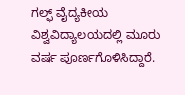ಗಲ್ಫ್ ವೈದ್ಯಕೀಯ ವಿಶ್ವವಿದ್ಯಾಲಯದಲ್ಲಿ ಮೂರು ವರ್ಷ ಪೂರ್ಣಗೊಳಿಸಿದ್ದಾರೆ.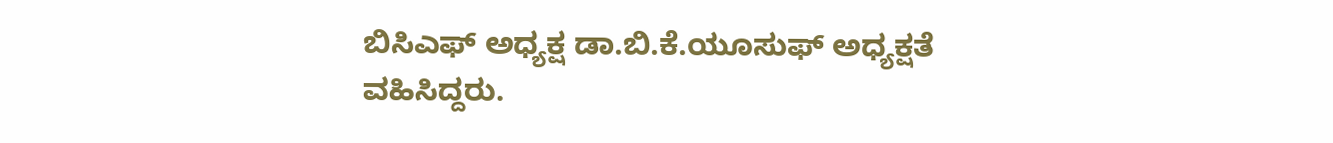ಬಿಸಿಎಫ್ ಅಧ್ಯಕ್ಷ ಡಾ.ಬಿ.ಕೆ.ಯೂಸುಫ್ ಅಧ್ಯಕ್ಷತೆ ವಹಿಸಿದ್ದರು.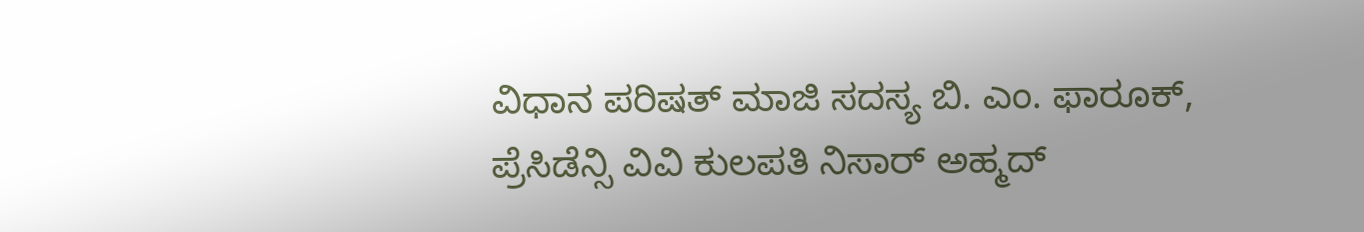ವಿಧಾನ ಪರಿಷತ್ ಮಾಜಿ ಸದಸ್ಯ ಬಿ. ಎಂ. ಫಾರೂಕ್, ಪ್ರೆಸಿಡೆನ್ಸಿ ವಿವಿ ಕುಲಪತಿ ನಿಸಾರ್ ಅಹ್ಮದ್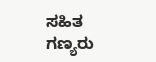ಸಹಿತ ಗಣ್ಯರು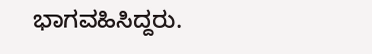ಭಾಗವಹಿಸಿದ್ದರು.